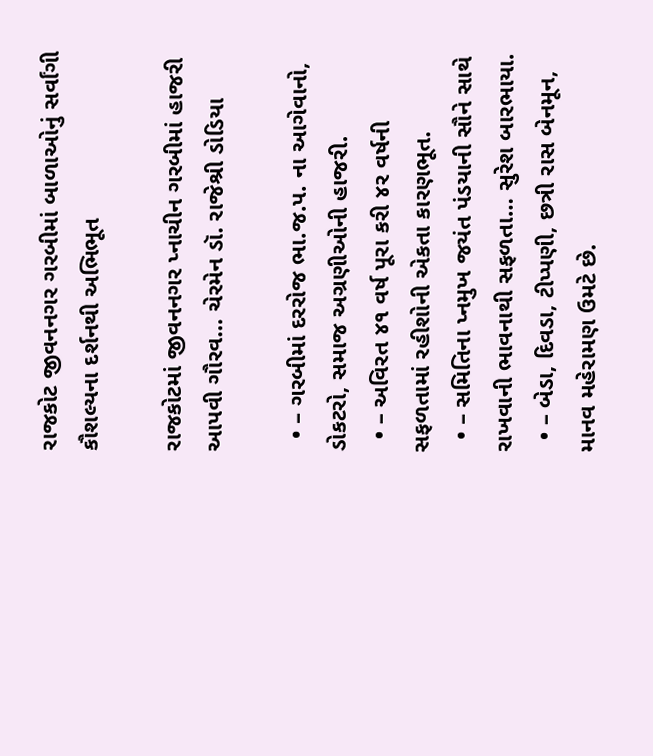રાજકોટ જીવનનગર ગરબીમાં બાળાઓનું સર્વાંગી કૌશલ્યના દર્શનથી અભિભૂત

રાજકોટમાં જીવનનગર પ્નાચીન ગરબીમાં હાજરી આપવી ગૌરવ… ચેરમેન ડૉ. રાજેશ્રી ડોડિયા

  • – ગરબીમાં દરરોજ ભા.જ.પ. ના આગેવાનો, ડોકટરો, સમાજ અગ્રણીઓની હાજરી.
  • – અવિરત ૪૧ વર્ષ પૂરા કરી ૪ર વર્ષની સફળતામાં રહીશોની એકતા કારણભૂત.
  • – સમિતિના પ્નમુખ જયંત પંડયાની સૌને સાથે રાખવાની ભાવનાથી સફળતા… સુરેશ બારભાયા.
  • – બેડા, દિવડા, ટીપ્પણી, છત્રી રાસ બેનમૂન, માનવ મહેરામણ ઉમટે છે.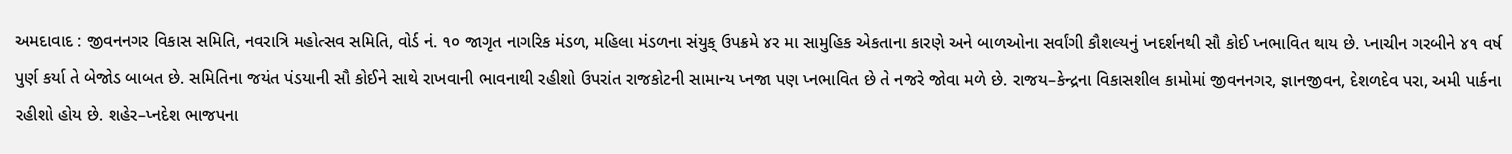અમદાવાદ : જીવનનગર વિકાસ સમિતિ, નવરાત્રિ મહોત્સવ સમિતિ, વોર્ડ નં. ૧૦ જાગૃત નાગરિક મંડળ, મહિલા મંડળના સંયુક્ ઉપક્રમે ૪ર મા સામુહિક એકતાના કારણે અને બાળઓના સર્વાંગી કૌશલ્યનું પ્નદર્શનથી સૌ કોઈ પ્નભાવિત થાય છે. પ્નાચીન ગરબીને ૪૧ વર્ષ પુર્ણ કર્યા તે બેજોડ બાબત છે. સમિતિના જયંત પંડયાની સૌ કોઈને સાથે રાખવાની ભાવનાથી રહીશો ઉપરાંત રાજકોટની સામાન્ય પ્નજા પણ પ્નભાવિત છે તે નજરે જોવા મળે છે. રાજય–કેન્દ્રના વિકાસશીલ કામોમાં જીવનનગર, જ્ઞાનજીવન, દેશળદેવ પરા, અમી પાર્કના રહીશો હોય છે. શહેર–પ્નદેશ ભાજપના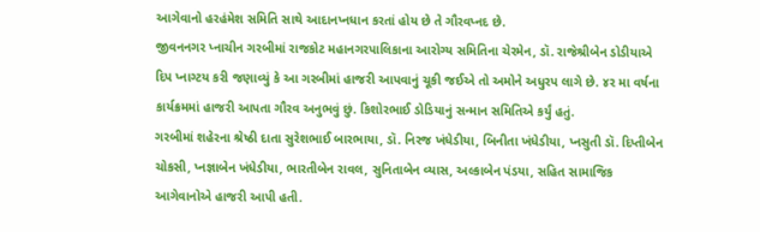આગેવાનો હરહંમેશ સમિતિ સાથે આદાનપ્નધાન કરતાં હોય છે તે ગૌરવપ્નદ છે.
જીવનનગર પ્નાચીન ગરબીમાં રાજકોટ મહાનગરપાલિકાના આરોગ્ય સમિતિના ચેરમેન, ડૉ. રાજેશ્રીબેન ડોડીયાએ દિપ પ્નાગ્ટય કરી જણાવ્યું કે આ ગરબીમાં હાજરી આપવાનું ચૂકી જઈએ તો અમોને અધુરપ લાગે છે. ૪ર મા વર્ષના કાર્યક્રમમાં હાજરી આપતા ગૌરવ અનુભવું છું. કિશોરભાઈ ડોડિયાનું સન્માન સમિતિએ કર્યું હતું.
ગરબીમાં શહેરના શ્રેષ્ઠી દાતા સુરેશભાઈ બારભાયા, ડૉ. નિરજ ખંધેડીયા, બિનીતા ખંધેડીયા, પ્નસુતી ડૉ. દિપ્તીબેન ચોકસી, પ્નજ્ઞાબેન ખંધેડીયા, ભારતીબેન રાવલ, સુનિતાબેન વ્યાસ, અલ્કાબેન પંડયા, સહિત સામાજિક આગેવાનોએ હાજરી આપી હતી.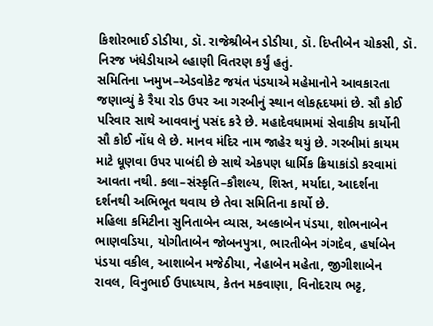કિશોરભાઈ ડોડીયા, ડૉ. રાજેશ્રીબેન ડોડીયા, ડૉ. દિપ્તીબેન ચોકસી, ડૉ. નિરજ ખંધેડીયાએ લ્હાણી વિતરણ કર્યું હતું.
સમિતિના પ્નમુખ–એડવોકેટ જયંત પંડયાએ મહેમાનોને આવકારતા જણાવ્યું કે રૈયા રોડ ઉપર આ ગરબીનું સ્થાન લોકહૃદયમાં છે. સૌ કોઈ પરિવાર સાથે આવવાનું પસંદ કરે છે. મહાદેવધામમાં સેવાકીય કાર્યોની સૌ કોઈ નોંધ લે છે. માનવ મંદિર નામ જાહેર થયું છે. ગરબીમાં કાયમ માટે ધૂણવા ઉપર પાબંદી છે સાથે એકપણ ધાર્મિક ક્રિયાકાંડો કરવામાં આવતા નથી. કલા–સંસ્કૃતિ–કૌશલ્ય, શિસ્ત, મર્યાદા, આદર્શના દર્શનથી અભિભૂત થવાય છે તેવા સમિતિના કાર્યો છે.
મહિલા કમિટીના સુનિતાબેન વ્યાસ, અલ્કાબેન પંડયા, શોભનાબેન ભાણવડિયા, યોગીતાબેન જોબનપુત્રા, ભારતીબેન ગંગદેવ, હર્ષાબેન પંડયા વકીલ, આશાબેન મજેઠીયા, નેહાબેન મહેતા, જીગીશાબેન રાવલ, વિનુભાઈ ઉપાધ્યાય, કેતન મકવાણા, વિનોદરાય ભટ્ટ,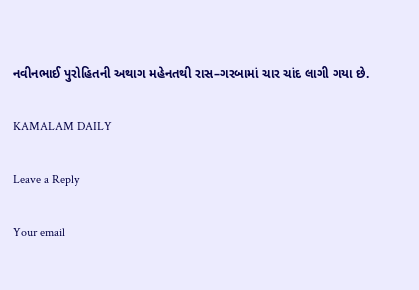નવીનભાઈ પુરોહિતની અથાગ મહેનતથી રાસ–ગરબામાં ચાર ચાંદ લાગી ગયા છે.

KAMALAM DAILY

Leave a Reply

Your email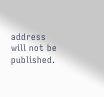address will not be published.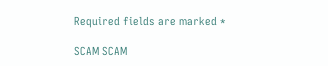Required fields are marked *

SCAM SCAM